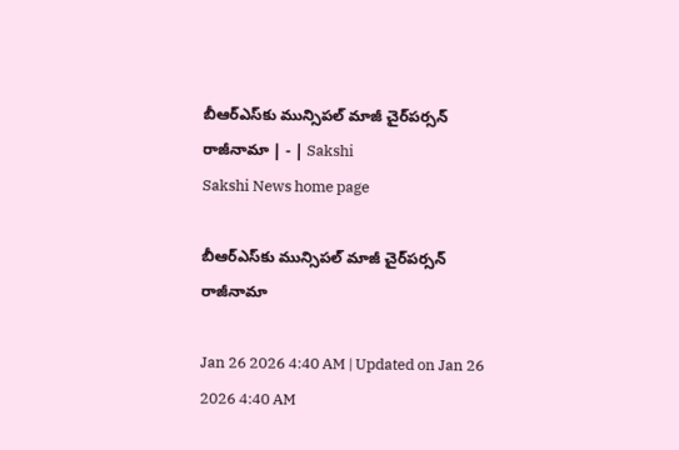బీఆర్‌ఎస్‌కు మున్సిపల్‌ మాజీ చైర్‌పర్సన్‌ రాజీనామా | - | Sakshi
Sakshi News home page

బీఆర్‌ఎస్‌కు మున్సిపల్‌ మాజీ చైర్‌పర్సన్‌ రాజీనామా

Jan 26 2026 4:40 AM | Updated on Jan 26 2026 4:40 AM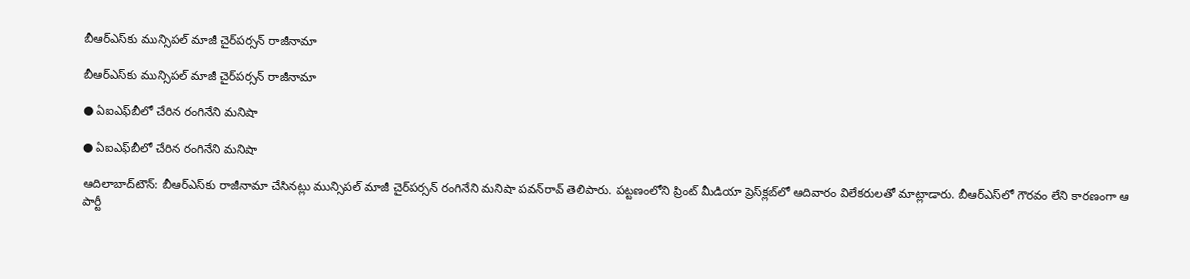బీఆర్‌ఎస్‌కు మున్సిపల్‌ మాజీ చైర్‌పర్సన్‌ రాజీనామా

బీఆర్‌ఎస్‌కు మున్సిపల్‌ మాజీ చైర్‌పర్సన్‌ రాజీనామా

● ఏఐఎఫ్‌బీలో చేరిన రంగినేని మనిషా

● ఏఐఎఫ్‌బీలో చేరిన రంగినేని మనిషా

ఆదిలాబాద్‌టౌన్‌: బీఆర్‌ఎస్‌కు రాజీనామా చేసినట్లు మున్సిపల్‌ మాజీ చైర్‌పర్సన్‌ రంగినేని మనిషా పవన్‌రావ్‌ తెలిపారు. పట్టణంలోని ప్రింట్‌ మీడియా ప్రెస్‌క్లబ్‌లో ఆదివారం విలేకరులతో మాట్లాడారు. బీఆర్‌ఎస్‌లో గౌరవం లేని కారణంగా ఆ పార్టీ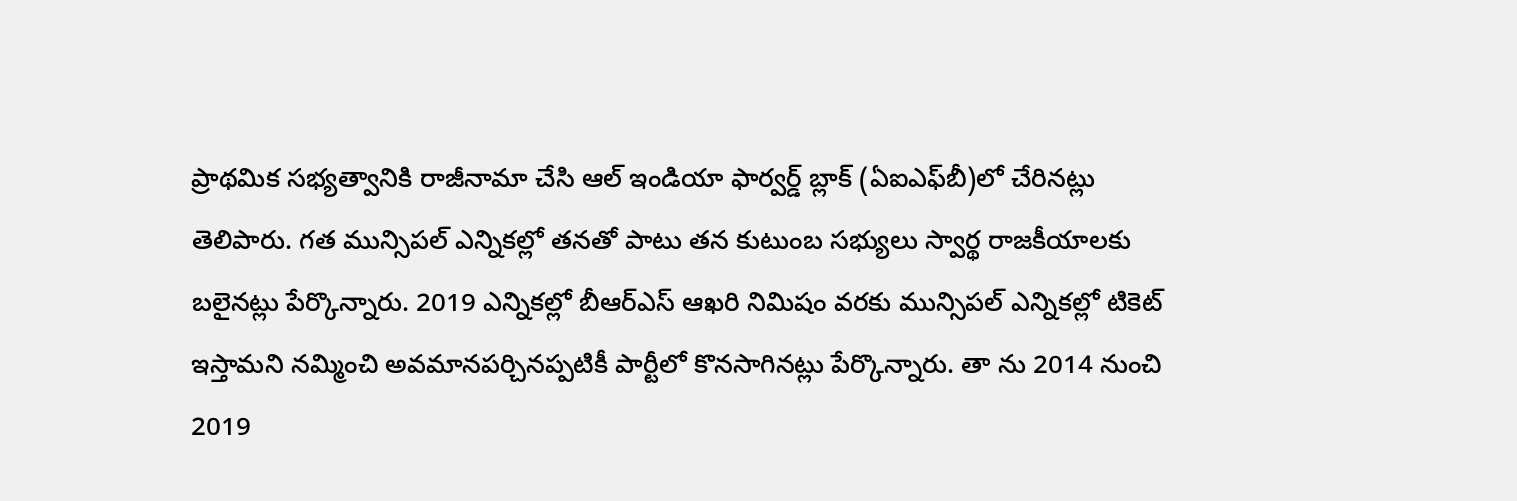ప్రాథమిక సభ్యత్వానికి రాజీనామా చేసి ఆల్‌ ఇండియా ఫార్వర్డ్‌ బ్లాక్‌ (ఏఐఎఫ్‌బీ)లో చేరినట్లు తెలిపారు. గత మున్సిపల్‌ ఎన్నికల్లో తనతో పాటు తన కుటుంబ సభ్యులు స్వార్థ రాజకీయాలకు బలైనట్లు పేర్కొన్నారు. 2019 ఎన్నికల్లో బీఆర్‌ఎస్‌ ఆఖరి నిమిషం వరకు మున్సిపల్‌ ఎన్నికల్లో టికెట్‌ ఇస్తామని నమ్మించి అవమానపర్చినప్పటికీ పార్టీలో కొనసాగినట్లు పేర్కొన్నారు. తా ను 2014 నుంచి 2019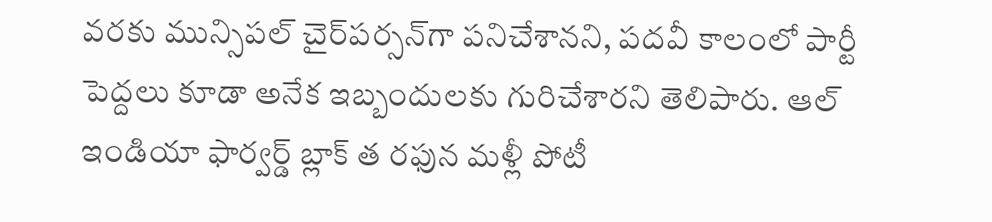వరకు మున్సిపల్‌ చైర్‌పర్సన్‌గా పనిచేశానని, పదవీ కాలంలో పార్టీ పెద్దలు కూడా అనేక ఇబ్బందులకు గురిచేశారని తెలిపారు. ఆల్‌ ఇండియా ఫార్వర్డ్‌ బ్లాక్‌ త రఫున మళ్లీ పోటీ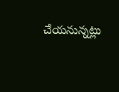చేయనున్నట్లు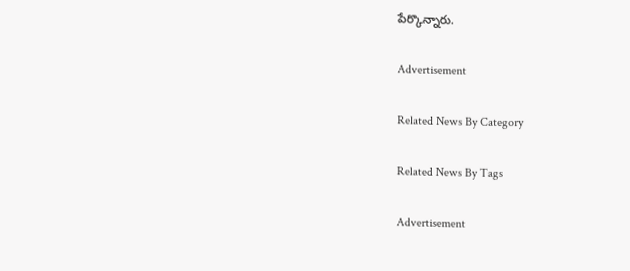పేర్కొన్నారు.

Advertisement

Related News By Category

Related News By Tags

Advertisement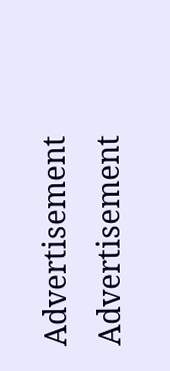Advertisement
Advertisement